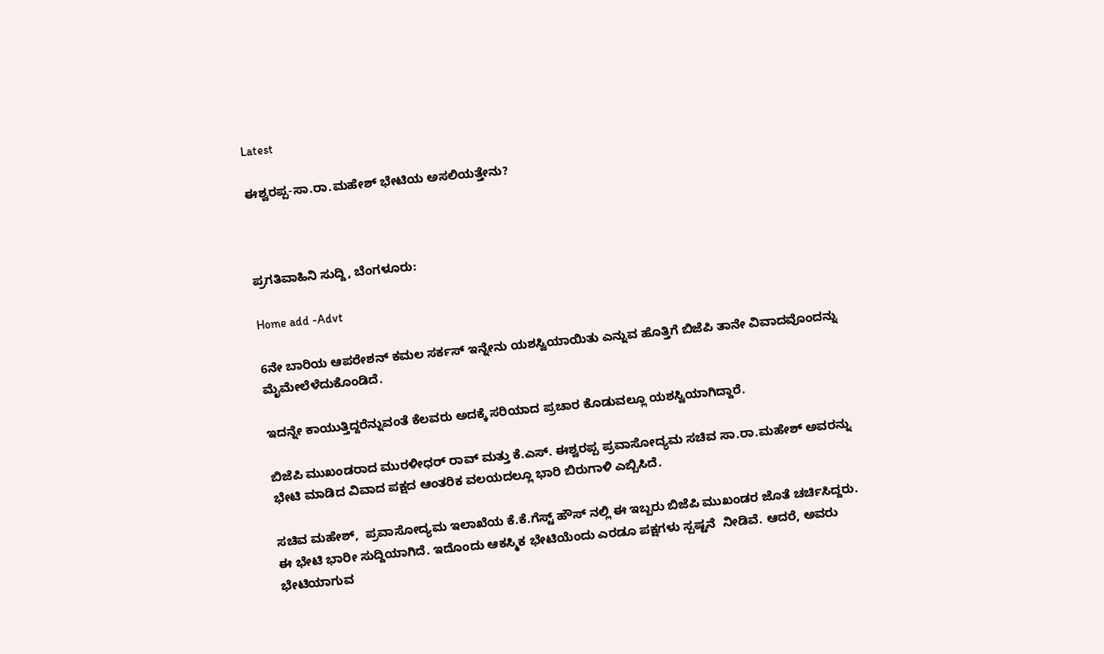Latest

ಈಶ್ವರಪ್ಪ-ಸಾ.ರಾ.ಮಹೇಶ್ ಭೇಟಿಯ ಅಸಲಿಯತ್ತೇನು?



ಪ್ರಗತಿವಾಹಿನಿ ಸುದ್ದಿ, ಬೆಂಗಳೂರು:

Home add -Advt

6ನೇ ಬಾರಿಯ ಆಪರೇಶನ್ ಕಮಲ ಸರ್ಕಸ್ ಇನ್ನೇನು ಯಶಸ್ವಿಯಾಯಿತು ಎನ್ನುವ ಹೊತ್ತಿಗೆ ಬಿಜೆಪಿ ತಾನೇ ವಿವಾದವೊಂದನ್ನು ಮೈಮೇಲೆಳೆದುಕೊಂಡಿದೆ.

ಇದನ್ನೇ ಕಾಯುತ್ತಿದ್ದರೆನ್ನುವಂತೆ ಕೆಲವರು ಅದಕ್ಕೆ ಸರಿಯಾದ ಪ್ರಚಾರ ಕೊಡುವಲ್ಲೂ ಯಶಸ್ವಿಯಾಗಿದ್ದಾರೆ.

ಬಿಜೆಪಿ ಮುಖಂಡರಾದ ಮುರಳೀಧರ್ ರಾವ್ ಮತ್ತು ಕೆ.ಎಸ್. ಈಶ್ವರಪ್ಪ ಪ್ರವಾಸೋದ್ಯಮ ಸಚಿವ ಸಾ.ರಾ.ಮಹೇಶ್ ಅವರನ್ನು  ಭೇಟಿ ಮಾಡಿದ ವಿವಾದ ಪಕ್ಷದ ಆಂತರಿಕ ವಲಯದಲ್ಲೂ ಭಾರಿ ಬಿರುಗಾಳಿ ಎಬ್ಬಿಸಿದೆ.

ಸಚಿವ ಮಹೇಶ್,  ಪ್ರವಾಸೋದ್ಯಮ ಇಲಾಖೆಯ ಕೆ.ಕೆ.ಗೆಸ್ಟ್ ಹೌಸ್ ನಲ್ಲಿ ಈ ಇಬ್ಬರು ಬಿಜೆಪಿ ಮುಖಂಡರ ಜೊತೆ ಚರ್ಚಿಸಿದ್ದರು. ಈ ಭೇಟಿ ಭಾರೀ ಸುದ್ದಿಯಾಗಿದೆ. ಇದೊಂದು ಆಕಸ್ಮಿಕ ಭೇಟಿಯೆಂದು ಎರಡೂ ಪಕ್ಷಗಳು ಸ್ಪಷ್ಟನೆ  ನೀಡಿವೆ. ಆದರೆ, ಅವರು ಭೇಟಿಯಾಗುವ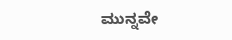ಮುನ್ನವೇ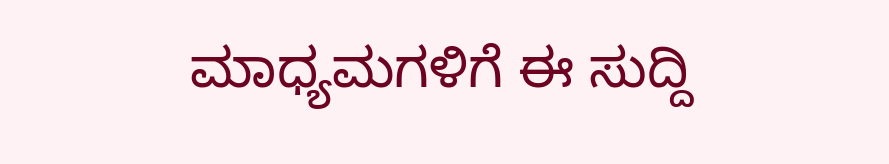ಮಾಧ್ಯಮಗಳಿಗೆ ಈ ಸುದ್ದಿ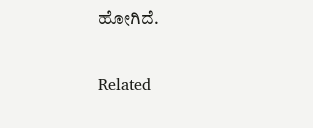ಹೋಗಿದೆ.

Related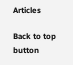Articles

Back to top button